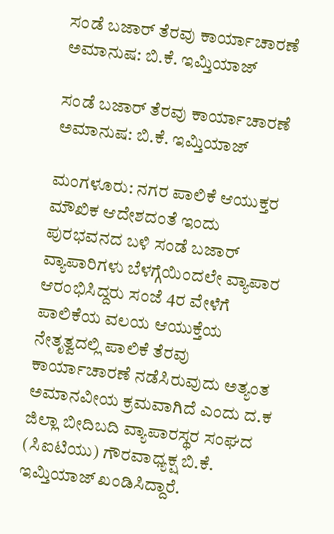ಸಂಡೆ ಬಜಾರ್ ತೆರವು ಕಾರ್ಯಾಚಾರಣೆ ಅಮಾನುಷ: ಬಿ.ಕೆ. ಇಮ್ತಿಯಾಜ್

ಸಂಡೆ ಬಜಾರ್ ತೆರವು ಕಾರ್ಯಾಚಾರಣೆ ಅಮಾನುಷ: ಬಿ.ಕೆ. ಇಮ್ತಿಯಾಜ್

ಮಂಗಳೂರು: ನಗರ ಪಾಲಿಕೆ ಆಯುಕ್ತರ ಮೌಖಿಕ ಆದೇಶದಂತೆ ಇಂದು ಪುರಭವನದ ಬಳಿ ಸಂಡೆ ಬಜಾರ್ ವ್ಯಾಪಾರಿಗಳು ಬೆಳಗ್ಗೆಯಿಂದಲೇ ವ್ಯಾಪಾರ ಆರಂಭಿಸಿದ್ದರು ಸಂಜೆ 4ರ ವೇಳೆಗೆ ಪಾಲಿಕೆಯ ವಲಯ ಆಯುಕ್ತೆಯ ನೇತೃತ್ವದಲ್ಲಿ ಪಾಲಿಕೆ ತೆರವು ಕಾರ್ಯಾಚಾರಣೆ ನಡೆಸಿರುವುದು ಅತ್ಯಂತ ಅಮಾನವೀಯ ಕ್ರಮವಾಗಿದೆ ಎಂದು ದ.ಕ ಜಿಲ್ಲಾ ಬೀದಿಬದಿ ವ್ಯಾಪಾರಸ್ಥರ ಸಂಘದ (ಸಿಐಟಿಯು) ಗೌರವಾಧ್ಯಕ್ಷ ಬಿ.ಕೆ. ಇಮ್ತಿಯಾಜ್ ಖಂಡಿಸಿದ್ದಾರೆ.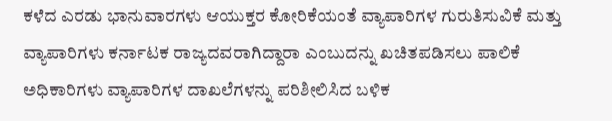ಕಳೆದ ಎರಡು ಭಾನುವಾರಗಳು ಆಯುಕ್ತರ ಕೋರಿಕೆಯಂತೆ ವ್ಯಾಪಾರಿಗಳ ಗುರುತಿಸುವಿಕೆ ಮತ್ತು ವ್ಯಾಪಾರಿಗಳು ಕರ್ನಾಟಕ ರಾಜ್ಯದವರಾಗಿದ್ದಾರಾ ಎಂಬುದನ್ನು ಖಚಿತಪಡಿಸಲು ಪಾಲಿಕೆ ಅಧಿಕಾರಿಗಳು ವ್ಯಾಪಾರಿಗಳ ದಾಖಲೆಗಳನ್ನು ಪರಿಶೀಲಿಸಿದ ಬಳಿಕ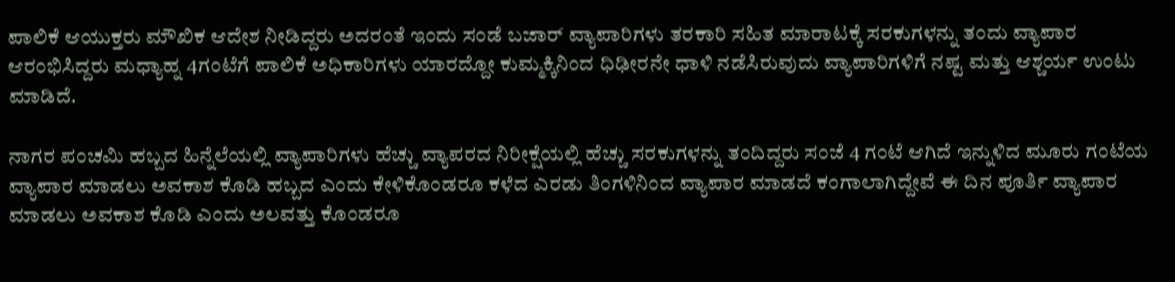ಪಾಲಿಕೆ ಆಯುಕ್ತರು ಮೌಖಿಕ ಆದೇಶ ನೀಡಿದ್ದರು ಅದರಂತೆ ಇಂದು ಸಂಡೆ ಬಜಾರ್ ವ್ಯಾಪಾರಿಗಳು ತರಕಾರಿ ಸಹಿತ ಮಾರಾಟಕ್ಕೆ ಸರಕುಗಳನ್ನು ತಂದು ವ್ಯಾಪಾರ ಆರಂಭಿಸಿದ್ದರು ಮಧ್ಯಾಹ್ನ 4ಗಂಟೆಗೆ ಪಾಲಿಕೆ ಅಧಿಕಾರಿಗಳು ಯಾರದ್ದೋ ಕುಮ್ಮಕ್ಕಿನಿಂದ ಧಿಢೀರನೇ ಧಾಳಿ ನಡೆಸಿರುವುದು ವ್ಯಾಪಾರಿಗಳಿಗೆ ನಷ್ಟ ಮತ್ತು ಆಶ್ಚರ್ಯ ಉಂಟು ಮಾಡಿದೆ.

ನಾಗರ ಪಂಚಮಿ ಹಬ್ಬದ ಹಿನ್ನೆಲೆಯಲ್ಲಿ ವ್ಯಾಪಾರಿಗಳು ಹೆಚ್ಚು ವ್ಯಾಪರದ ನಿರೀಕ್ಷೆಯಲ್ಲಿ ಹೆಚ್ಚು ಸರಕುಗಳನ್ನು ತಂದಿದ್ದರು ಸಂಜೆ 4 ಗಂಟೆ ಆಗಿದೆ ಇನ್ನುಳಿದ ಮೂರು ಗಂಟೆಯ ವ್ಯಾಪಾರ ಮಾಡಲು ಅವಕಾಶ ಕೊಡಿ ಹಬ್ಬದ ಎಂದು ಕೇಳಿಕೊಂಡರೂ ಕಳೆದ ಎರಡು ತಿಂಗಳಿನಿಂದ ವ್ಯಾಪಾರ ಮಾಡದೆ ಕಂಗಾಲಾಗಿದ್ದೇವೆ ಈ ದಿನ ಪೂರ್ತಿ ವ್ಯಾಪಾರ ಮಾಡಲು ಅವಕಾಶ ಕೊಡಿ ಎಂದು ಅಲವತ್ತು ಕೊಂಡರೂ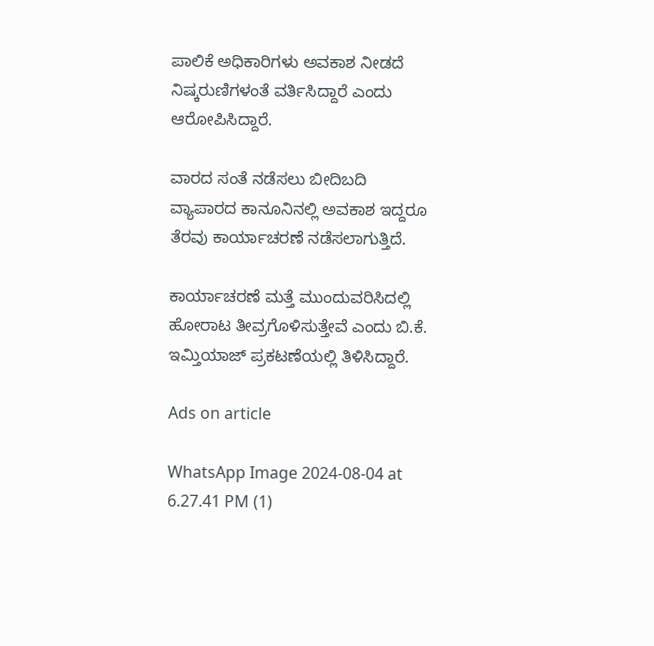ಪಾಲಿಕೆ ಅಧಿಕಾರಿಗಳು ಅವಕಾಶ ನೀಡದೆ ನಿಷ್ಕರುಣಿಗಳಂತೆ ವರ್ತಿಸಿದ್ದಾರೆ ಎಂದು ಆರೋಪಿಸಿದ್ದಾರೆ.

ವಾರದ ಸಂತೆ ನಡೆಸಲು ಬೀದಿಬದಿ ವ್ಯಾಪಾರದ ಕಾನೂನಿನಲ್ಲಿ ಅವಕಾಶ ಇದ್ದರೂ ತೆರವು ಕಾರ್ಯಾಚರಣೆ ನಡೆಸಲಾಗುತ್ತಿದೆ.

ಕಾರ್ಯಾಚರಣೆ ಮತ್ತೆ ಮುಂದುವರಿಸಿದಲ್ಲಿ ಹೋರಾಟ ತೀವ್ರಗೊಳಿಸುತ್ತೇವೆ ಎಂದು ಬಿ.ಕೆ. ಇಮ್ತಿಯಾಜ್ ಪ್ರಕಟಣೆಯಲ್ಲಿ ತಿಳಿಸಿದ್ದಾರೆ.

Ads on article

WhatsApp Image 2024-08-04 at 6.27.41 PM (1)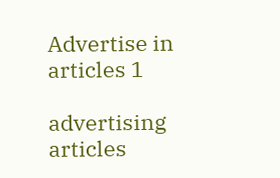Advertise in articles 1

advertising articles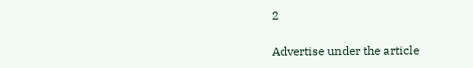2

Advertise under the article